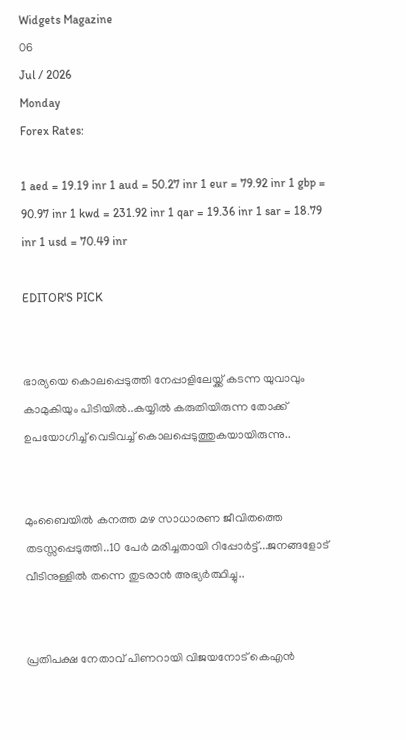Widgets Magazine
06
Jul / 2026
Monday
Forex Rates:

1 aed = 19.19 inr 1 aud = 50.27 inr 1 eur = 79.92 inr 1 gbp = 90.97 inr 1 kwd = 231.92 inr 1 qar = 19.36 inr 1 sar = 18.79 inr 1 usd = 70.49 inr

EDITOR'S PICK


ഭാര്യയെ കൊലപ്പെടുത്തി നേപ്പാളിലേയ്ക്ക് കടന്ന യുവാവും കാമുകിയും പിടിയിൽ..കയ്യിൽ കരുതിയിരുന്ന തോക്ക് ഉപയോഗിച്ച് വെടിവച്ച് കൊലപ്പെടുത്തുകയായിരുന്നു..


മുംബൈയിൽ കനത്ത മഴ സാധാരണ ജീവിതത്തെ തടസ്സപ്പെടുത്തി..10 പേർ മരിച്ചതായി റിപ്പോർട്ട്...ജനങ്ങളോട് വീടിനുള്ളിൽ തന്നെ തുടരാൻ അഭ്യർത്ഥിച്ചു..


പ്രതിപക്ഷ നേതാവ് പിണറായി വിജയനോട് കെഎന്‍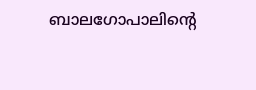ബാലഗോപാലിന്റെ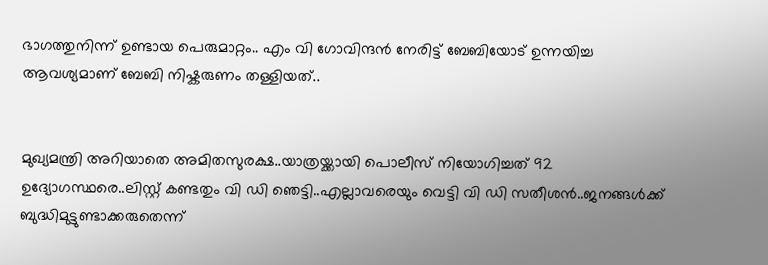ഭാഗത്തുനിന്ന് ഉണ്ടായ പെരുമാറ്റം.. എം വി ഗോവിന്ദൻ നേരിട്ട് ബേബിയോട് ഉന്നയിച്ച ആവശ്യമാണ് ബേബി നിഷ്കരുണം തള്ളിയത്..


മുഖ്യമന്ത്രി അറിയാതെ അമിതസുരക്ഷ..യാത്രയ്ക്കായി പൊലീസ് നിയോഗിച്ചത് 92 ഉദ്യോഗസ്ഥരെ..ലിസ്റ്റ് കണ്ടതും വി ഡി ഞെട്ടി..എല്ലാവരെയും വെട്ടി വി ഡി സതീശൻ..ജനങ്ങൾക്ക് ബുദ്ധിമുട്ടുണ്ടാക്കരുതെന്ന്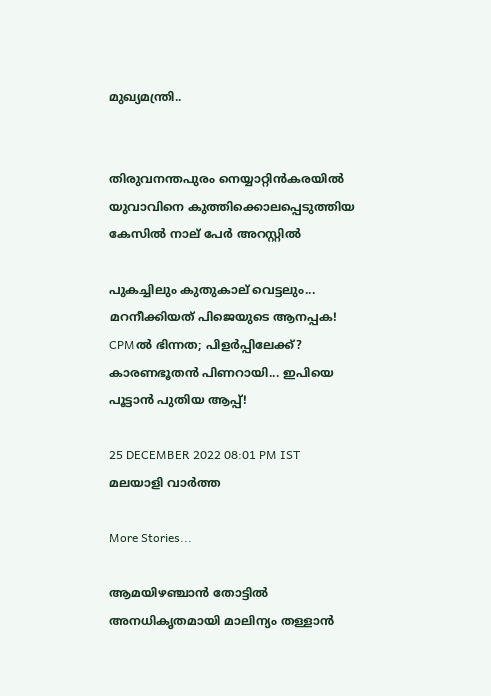മുഖ്യമന്ത്രി..


തിരുവനന്തപുരം നെയ്യാറ്റിൻകരയിൽ യുവാവിനെ കുത്തിക്കൊലപ്പെടുത്തിയ കേസിൽ നാല് പേർ അറസ്റ്റിൽ

പുകച്ചിലും കുതുകാല് വെട്ടലും... മറനീക്കിയത്‌ പിജെയുടെ ആനപ്പക! CPMൽ ഭിന്നത; പിളർപ്പിലേക്ക്? കാരണഭൂതൻ പിണറായി... ഇപിയെ പൂട്ടാൻ പുതിയ ആപ്പ്!

25 DECEMBER 2022 08:01 PM IST
മലയാളി വാര്‍ത്ത

More Stories...

ആമയിഴഞ്ചാൻ തോട്ടിൽ അനധികൃതമായി മാലിന്യം തള്ളാൻ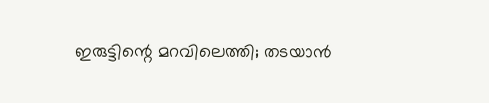ഇരുട്ടിന്റെ മറവിലെത്തി; തടയാൻ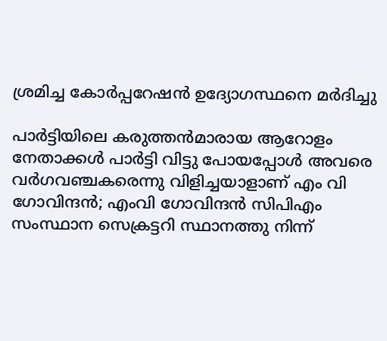ശ്രമിച്ച കോർപ്പറേഷൻ ഉദ്യോഗസ്ഥനെ മർദിച്ചു

പാര്‍ട്ടിയിലെ കരുത്തന്‍മാരായ ആറോളം നേതാക്കള്‍ പാര്‍ട്ടി വിട്ടു പോയപ്പോള്‍ അവരെ വര്‍ഗവഞ്ചകരെന്നു വിളിച്ചയാളാണ് എം വി ഗോവിന്ദൻ; എംവി ഗോവിന്ദന്‍ സിപിഎം സംസ്ഥാന സെക്രട്ടറി സ്ഥാനത്തു നിന്ന്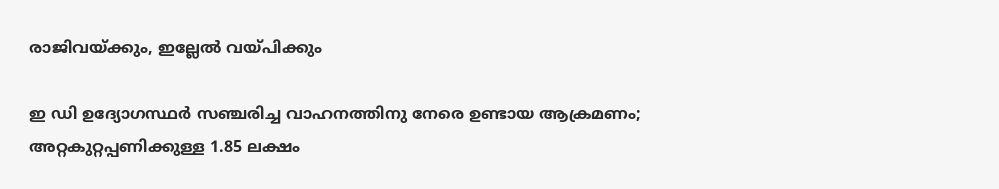രാജിവയ്ക്കും, ഇല്ലേൽ വയ്പിക്കും

ഇ ഡി ഉദ്യോഗസ്ഥർ സഞ്ചരിച്ച വാഹനത്തിനു നേരെ ഉണ്ടായ ആക്രമണം; അറ്റകുറ്റപ്പണിക്കുള്ള 1.85 ലക്ഷം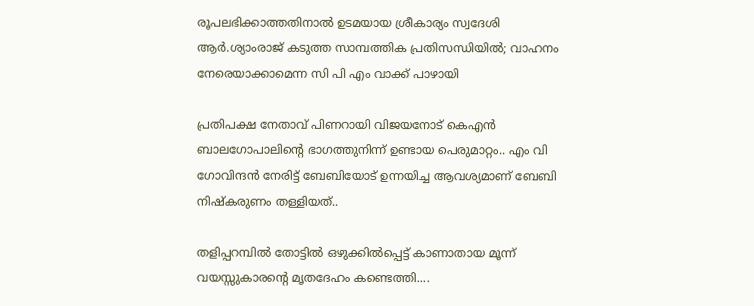രൂപലഭിക്കാത്തതിനാൽ ഉടമയായ ശ്രീകാര്യം സ്വദേശി ആർ.ശ്യാംരാജ് കടുത്ത സാമ്പത്തിക പ്രതിസന്ധിയിൽ; വാഹനം നേരെയാക്കാമെന്ന സി പി എം വാക്ക് പാഴായി

പ്രതിപക്ഷ നേതാവ് പിണറായി വിജയനോട് കെഎന്‍ ബാലഗോപാലിന്റെ ഭാഗത്തുനിന്ന് ഉണ്ടായ പെരുമാറ്റം.. എം വി ഗോവിന്ദൻ നേരിട്ട് ബേബിയോട് ഉന്നയിച്ച ആവശ്യമാണ് ബേബി നിഷ്കരുണം തള്ളിയത്..

തളിപ്പറമ്പിൽ തോട്ടിൽ ഒഴുക്കിൽപ്പെട്ട് കാണാതായ മൂന്ന് വയസ്സുകാരന്റെ മൃതദേഹം കണ്ടെത്തി....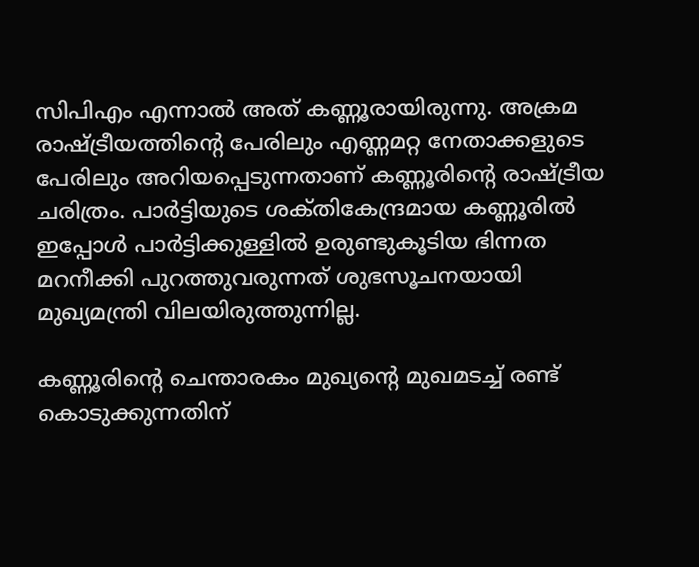സിപിഎം എന്നാൽ അത് കണ്ണൂരായിരുന്നു. അക്രമ രാഷ്ട്രീയത്തിന്റെ പേരിലും എണ്ണമറ്റ നേതാക്കളുടെ പേരിലും അറിയപ്പെടുന്നതാണ് കണ്ണൂരിന്റെ രാഷ്ട്രീയ ചരിത്രം. പാർട്ടിയുടെ ശക്‌തികേന്ദ്രമായ കണ്ണൂരില്‍ ഇപ്പോൾ പാര്‍ട്ടിക്കുള്ളില്‍ ഉരുണ്ടുകൂടിയ ഭിന്നത മറനീക്കി പുറത്തുവരുന്നത് ശുഭസൂചനയായി മുഖ്യമന്ത്രി വിലയിരുത്തുന്നില്ല.

കണ്ണൂരിന്റെ ചെന്താരകം മുഖ്യന്റെ മുഖമടച്ച് രണ്ട് കൊടുക്കുന്നതിന്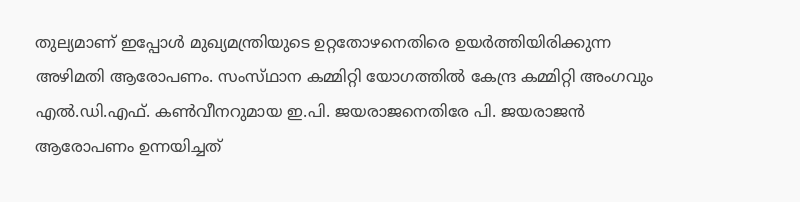തുല്യമാണ് ഇപ്പോൾ മുഖ്യമന്ത്രിയുടെ ഉറ്റതോഴനെതിരെ ഉയർത്തിയിരിക്കുന്ന അഴിമതി ആരോപണം. സംസ്‌ഥാന കമ്മിറ്റി യോഗത്തില്‍ കേന്ദ്ര കമ്മിറ്റി അംഗവും എല്‍.ഡി.എഫ്‌. കണ്‍വീനറുമായ ഇ.പി. ജയരാജനെതിരേ പി. ജയരാജന്‍ ആരോപണം ഉന്നയിച്ചത്‌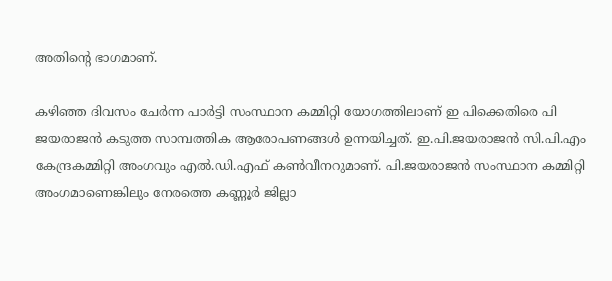അതിന്റെ ഭാഗമാണ്‌.

കഴിഞ്ഞ ദിവസം ചേർന്ന പാർട്ടി സംസ്ഥാന കമ്മിറ്റി യോഗത്തിലാണ് ഇ പിക്കെതിരെ പി ജയരാജൻ കടുത്ത സാമ്പത്തിക ആരോപണങ്ങൾ ഉന്നയിച്ചത്. ഇ.പി.ജയരാജൻ സി.പി.എം കേന്ദ്രകമ്മിറ്റി അംഗവും എൽ.ഡി.എഫ് കൺവീനറുമാണ്. പി.ജയരാജൻ സംസ്ഥാന കമ്മിറ്റി അംഗമാണെങ്കിലും നേരത്തെ കണ്ണൂർ ജില്ലാ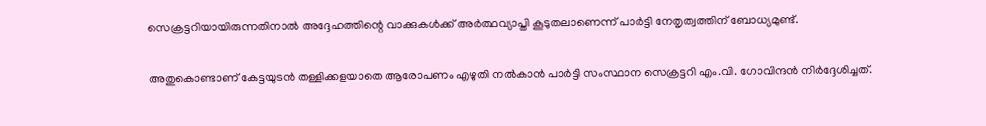സെക്രട്ടറിയായിരുന്നതിനാൽ അദ്ദേഹത്തിന്റെ വാക്കുകൾക്ക് അർത്ഥവ്യാപ്തി കൂടുതലാണെന്ന് പാർട്ടി നേതൃത്വത്തിന് ബോധ്യമുണ്ട്.

അതുകൊണ്ടാണ് കേട്ടയുടൻ തള്ളിക്കളയാതെ ആരോപണം എഴുതി നൽകാൻ പാർട്ടി സംസ്ഥാന സെക്രട്ടറി എം.വി. ഗോവിന്ദൻ നിർദ്ദേശിച്ചത്.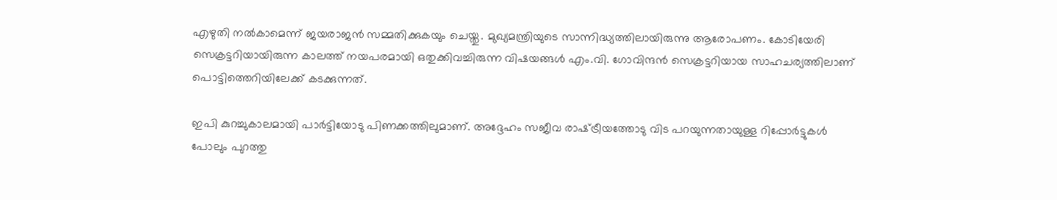എഴുതി നൽകാമെന്ന് ജയരാജൻ സമ്മതിക്കുകയും ചെയ്തു. മുഖ്യമന്ത്രിയുടെ സാന്നിദ്ധ്യത്തിലായിരുന്നു ആരോപണം. കോടിയേരി സെക്രട്ടറിയായിരുന്ന കാലത്ത്‌ നയപരമായി ഒതുക്കിവച്ചിരുന്ന വിഷയങ്ങള്‍ എം.വി. ഗോവിന്ദന്‍ സെക്രട്ടറിയായ സാഹചര്യത്തിലാണ് പൊട്ടിത്തെറിയിലേക്ക്‌ കടക്കുന്നത്.

ഇപി കുറച്ചുകാലമായി പാര്‍ട്ടിയോടു പിണക്കത്തിലുമാണ്‌. അദ്ദേഹം സജീവ രാഷ്‌ട്രീയത്തോടു വിട പറയുന്നതായുള്ള റിപ്പോര്‍ട്ടുകള്‍ പോലും പുറത്തു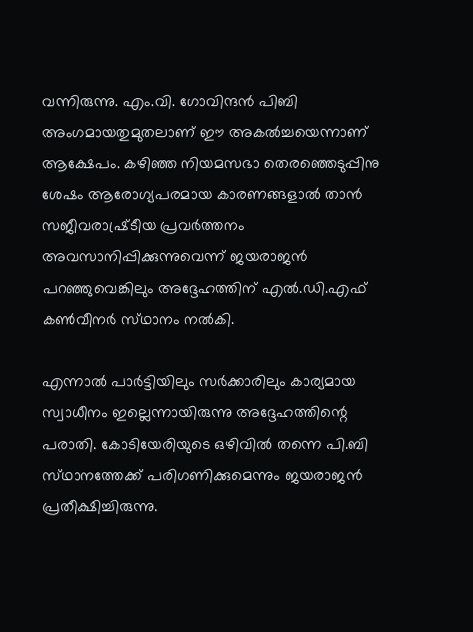വന്നിരുന്നു. എം.വി. ഗോവിന്ദന്‍ പിബി അംഗമായതുമുതലാണ്‌ ഈ അകല്‍ച്ചയെന്നാണ്‌ ആക്ഷേപം. കഴിഞ്ഞ നിയമസഭാ തെരഞ്ഞെടുപ്പിനു ശേഷം ആരോഗ്യപരമായ കാരണങ്ങളാല്‍ താന്‍ സജീവരാഷ്ര്‌ടീയ പ്രവര്‍ത്തനം അവസാനിപ്പിക്കുന്നുവെന്ന്‌ ജയരാജന്‍ പറഞ്ഞുവെങ്കിലും അദ്ദേഹത്തിന്‌ എല്‍.ഡി.എഫ്‌ കണ്‍വീനര്‍ സ്‌ഥാനം നല്‍കി.

എന്നാല്‍ പാര്‍ട്ടിയിലും സര്‍ക്കാരിലും കാര്യമായ സ്വാധീനം ഇല്ലെന്നായിരുന്നു അദ്ദേഹത്തിന്റെ പരാതി. കോടിയേരിയുടെ ഒഴിവില്‍ തന്നെ പി.ബി സ്‌ഥാനത്തേക്ക്‌ പരിഗണിക്കുമെന്നും ജയരാജന്‍ പ്രതീക്ഷിച്ചിരുന്നു.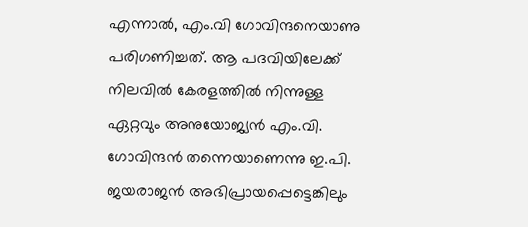എന്നാല്‍, എം.വി ഗോവിന്ദനെയാണു പരിഗണിച്ചത്‌. ആ പദവിയിലേക്ക്‌ നിലവില്‍ കേരളത്തില്‍ നിന്നുള്ള ഏറ്റവും അനുയോജ്യന്‍ എം.വി. ഗോവിന്ദന്‍ തന്നെയാണെന്നു ഇ.പി. ജയരാജന്‍ അഭിപ്രായപ്പെട്ടെങ്കിലും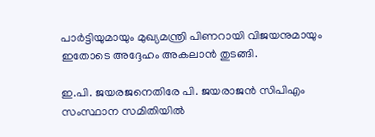പാര്‍ട്ടിയുമായും മുഖ്യമന്ത്രി പിണറായി വിജയനുമായും ഇതോടെ അദ്ദേഹം അകലാന്‍ തുടങ്ങി.

ഇ.പി. ജയരജനെതിരേ പി. ജയരാജൻ സിപിഎം സംസ്ഥാന സമിതിയിൽ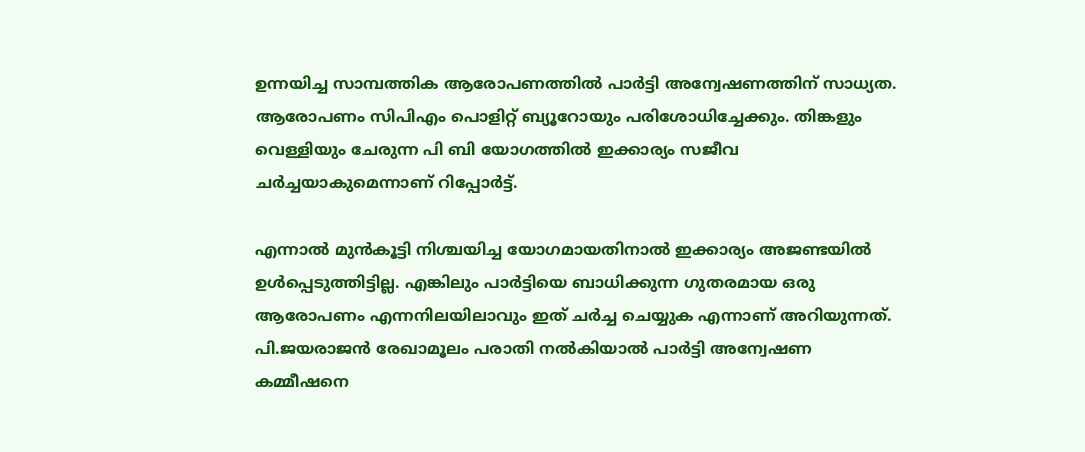ഉന്നയിച്ച സാമ്പത്തിക ആരോപണത്തിൽ പാര്‍ട്ടി അന്വേഷണത്തിന് സാധ്യത. ആരോപണം സിപിഎം പൊളിറ്റ് ബ്യൂറോയും പരിശോധിച്ചേക്കും. തിങ്കളും വെള്ളിയും ചേരുന്ന പി ബി യോഗത്തിൽ ഇക്കാര്യം സജീവ ചർച്ചയാകുമെന്നാണ് റിപ്പോർട്ട്.

എന്നാൽ മുൻകൂട്ടി നിശ്ചയിച്ച യോഗമായതിനാൽ ഇക്കാര്യം അജണ്ടയിൽ ഉൾപ്പെടുത്തിട്ടില്ല. എങ്കിലും പാർട്ടിയെ ബാധിക്കുന്ന ഗുതരമായ ഒരു ആരോപണം എന്നനിലയിലാവും ഇത് ചർച്ച ചെയ്യുക എന്നാണ് അറിയുന്നത്. പി.ജയരാജന്‍ രേഖാമൂലം പരാതി നല്‍കിയാല്‍ പാര്‍ട്ടി അന്വേഷണ കമ്മീഷനെ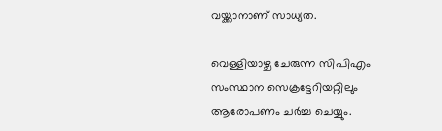വയ്ക്കാനാണ് സാധ്യത.

വെള്ളിയാഴ്ച ചേരുന്ന സിപിഎം സംസ്ഥാന സെക്രട്ടേറിയറ്റിലും ആരോപണം ചർച്ച ചെയ്യും.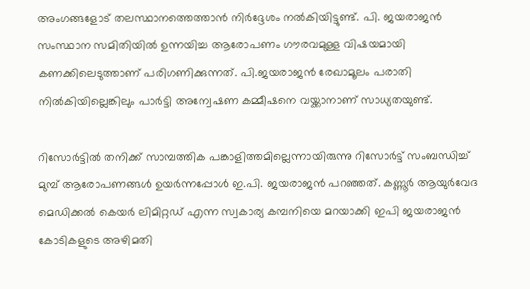അംഗങ്ങളോട് തലസ്ഥാനത്തെത്താൻ നിർദ്ദേശം നൽകിയിട്ടുണ്ട്. പി. ജയരാജന്‍ സംസ്ഥാന സമിതിയിൽ ഉന്നയിച്ച ആരോപണം ഗൗരവമുള്ള വിഷയമായി കണക്കിലെടുത്താണ് പരിഗണിക്കുന്നത്. പി.ജയരാജന്‍ രേഖാമൂലം പരാതി നിൽകിയില്ലെങ്കിലും പാര്‍ട്ടി അന്വേഷണ കമ്മീഷനെ വയ്ക്കാനാണ് സാധ്യതയുണ്ട്.

റിസോർട്ടിൽ തനിക്ക് സാമ്പത്തിക പങ്കാളിത്തമില്ലെന്നായിരുന്നു റിസോർട്ട് സംബന്ധിച്ച് മുമ്പ് ആരോപണങ്ങൾ ഉയര്‍ന്നപ്പോള്‍ ഇ.പി. ജയരാജന്‍ പറഞ്ഞത്. കണ്ണൂര്‍ ആയുര്‍വേദ മെഡിക്കല്‍ കെയര്‍ ലിമിറ്റഡ് എന്ന സ്വകാര്യ കമ്പനിയെ മറയാക്കി ഇപി ജയരാജന്‍ കോടികളുടെ അഴിമതി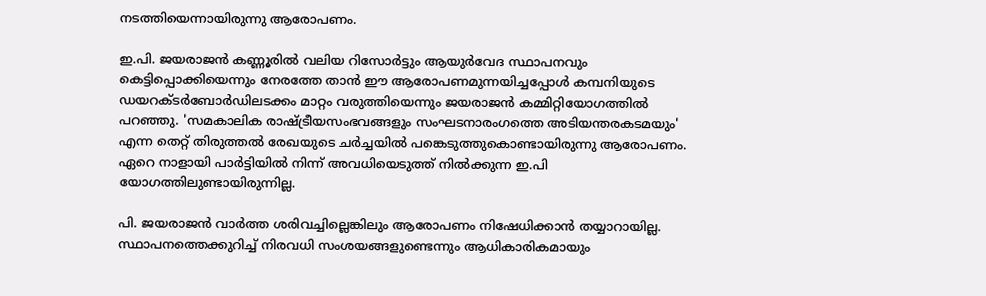നടത്തിയെന്നായിരുന്നു ആരോപണം.

ഇ.പി. ജയരാജൻ കണ്ണൂരിൽ വലിയ റിസോർട്ടും ആയുർവേദ സ്ഥാപനവും കെട്ടിപ്പൊക്കിയെന്നും നേരത്തേ താൻ ഈ ആരോപണമുന്നയിച്ചപ്പോൾ കമ്പനിയുടെ ഡയറക്ടർബോർഡിലടക്കം മാറ്റം വരുത്തിയെന്നും ജയരാജൻ കമ്മിറ്റിയോഗത്തിൽ പറഞ്ഞു. 'സമകാലിക രാഷ്ട്രീയസംഭവങ്ങളും സംഘടനാരംഗത്തെ അടിയന്തരകടമയും' എന്ന തെറ്റ് തിരുത്തൽ രേഖയുടെ ചർച്ചയിൽ പങ്കെടുത്തുകൊണ്ടായിരുന്നു ആരോപണം. ഏറെ നാളായി പാർട്ടിയിൽ നിന്ന് അവധിയെടുത്ത് നിൽക്കുന്ന ഇ.പി യോഗത്തിലുണ്ടായിരുന്നില്ല.

പി. ജയരാജൻ വാർത്ത ശരിവച്ചില്ലെങ്കിലും ആരോപണം നിഷേധിക്കാൻ തയ്യാറായില്ല. സ്ഥാപനത്തെക്കുറിച്ച് നിരവധി സംശയങ്ങളുണ്ടെന്നും ആധികാരികമായും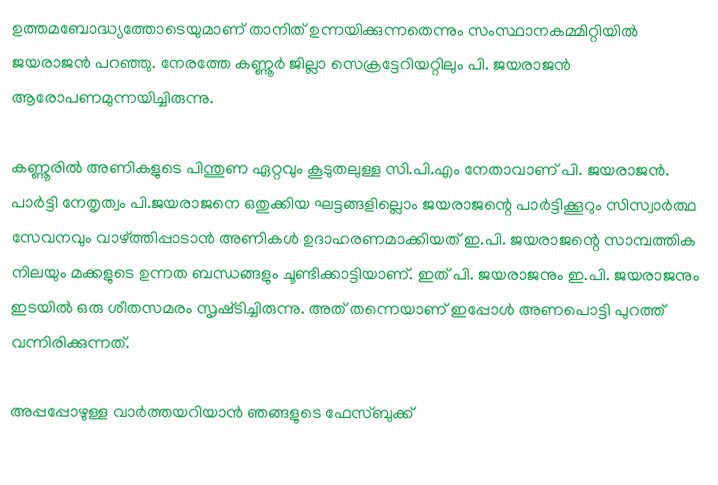ഉത്തമബോദ്ധ്യത്തോടെയുമാണ് താനിത് ഉന്നയിക്കുന്നതെന്നും സംസ്ഥാനകമ്മിറ്റിയിൽ ജയരാജൻ പറഞ്ഞു. നേരത്തേ കണ്ണൂർ ജില്ലാ സെക്രട്ടേറിയറ്റിലും പി. ജയരാജൻ ആരോപണമുന്നയിച്ചിരുന്നു.

കണ്ണൂരില്‍ അണികളുടെ പിന്തുണ ഏറ്റവും കൂടുതലുള്ള സി.പി.എം നേതാവാണ്‌ പി. ജയരാജന്‍. പാര്‍ട്ടി നേതൃത്വം പി.ജയരാജനെ ഒതുക്കിയ ഘട്ടങ്ങളില്ലൊം ജയരാജന്റെ പാര്‍ട്ടിക്കൂറും സിസ്വാര്‍ത്ഥ സേവനവും വാഴ്‌ത്തിപ്പാടാന്‍ അണികള്‍ ഉദാഹരണമാക്കിയത്‌ ഇ.പി. ജയരാജന്റെ സാമ്പത്തിക നിലയും മക്കളുടെ ഉന്നത ബന്ധങ്ങളും ചൂണ്ടിക്കാട്ടിയാണ്‌. ഇത്‌ പി. ജയരാജനും ഇ.പി. ജയരാജനും ഇടയില്‍ ഒരു ശീതസമരം സൃഷ്‌ടിച്ചിരുന്നു. അത് തന്നെയാണ് ഇപ്പോൾ അണപൊട്ടി പുറത്ത് വന്നിരിക്കുന്നത്.

അപ്പപ്പോഴുള്ള വാര്‍ത്തയറിയാന്‍ ഞങ്ങളുടെ ഫേസ്‌ബുക്ക്‌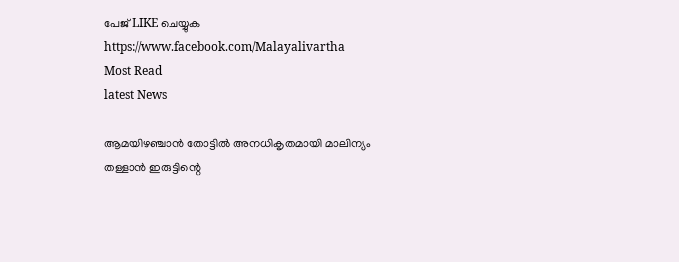പേജ് LIKE ചെയ്യുക
https://www.facebook.com/Malayalivartha
Most Read
latest News

ആമയിഴഞ്ചാൻ തോട്ടിൽ അനധികൃതമായി മാലിന്യം തള്ളാൻ ഇരുട്ടിന്റെ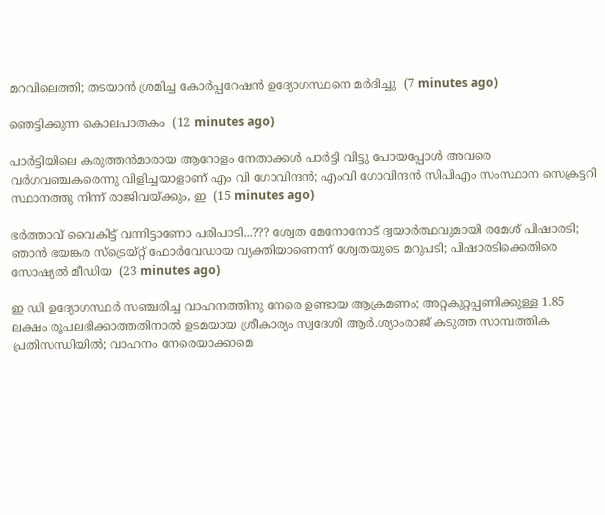മറവിലെത്തി; തടയാൻ ശ്രമിച്ച കോർപ്പറേഷൻ ഉദ്യോഗസ്ഥനെ മർദിച്ചു  (7 minutes ago)

ഞെട്ടിക്കുന്ന കൊലപാതകം  (12 minutes ago)

പാര്‍ട്ടിയിലെ കരുത്തന്‍മാരായ ആറോളം നേതാക്കള്‍ പാര്‍ട്ടി വിട്ടു പോയപ്പോള്‍ അവരെ വര്‍ഗവഞ്ചകരെന്നു വിളിച്ചയാളാണ് എം വി ഗോവിന്ദൻ; എംവി ഗോവിന്ദന്‍ സിപിഎം സംസ്ഥാന സെക്രട്ടറി സ്ഥാനത്തു നിന്ന് രാജിവയ്ക്കും, ഇ  (15 minutes ago)

ഭർത്താവ് വൈകിട്ട് വന്നിട്ടാണോ പരിപാടി...??? ശ്വേത മേനോനോട് ദ്വയാർത്ഥവുമായി രമേശ് പിഷാരടി; ഞാൻ ഭയങ്കര സ്ട്രെയ്റ്റ് ഫോർവേഡായ വ്യക്തിയാണെന്ന് ശ്വേതയുടെ മറുപടി; പിഷാരടിക്കെതിരെ സോഷ്യൽ മീഡിയ  (23 minutes ago)

ഇ ഡി ഉദ്യോഗസ്ഥർ സഞ്ചരിച്ച വാഹനത്തിനു നേരെ ഉണ്ടായ ആക്രമണം; അറ്റകുറ്റപ്പണിക്കുള്ള 1.85 ലക്ഷം രൂപലഭിക്കാത്തതിനാൽ ഉടമയായ ശ്രീകാര്യം സ്വദേശി ആർ.ശ്യാംരാജ് കടുത്ത സാമ്പത്തിക പ്രതിസന്ധിയിൽ; വാഹനം നേരെയാക്കാമെ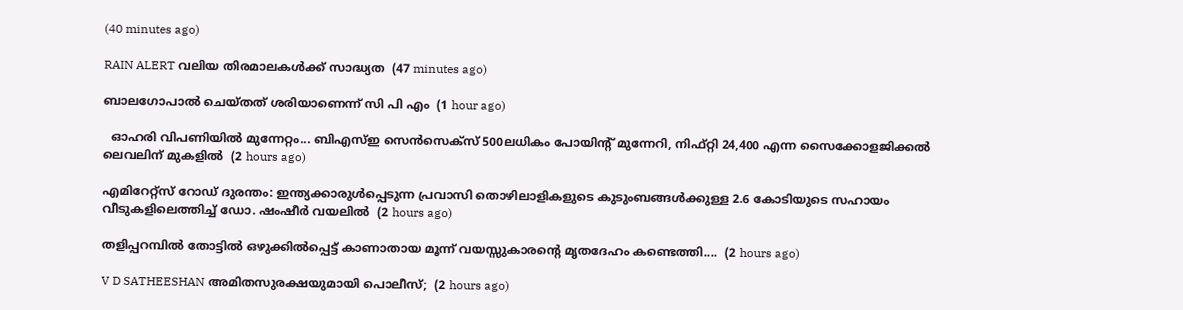(40 minutes ago)

RAIN ALERT വലിയ തിരമാലകൾക്ക് സാദ്ധ്യത  (47 minutes ago)

ബാലഗോപാൽ ചെയ്തത് ശരിയാണെന്ന് സി പി എം  (1 hour ago)

  ഓഹരി വിപണിയില്‍ മുന്നേറ്റം... ബിഎസ്ഇ സെന്‍സെക്‌സ് 500ലധികം പോയിന്റ് മുന്നേറി, നിഫ്റ്റി 24,400 എന്ന സൈക്കോളജിക്കല്‍ ലെവലിന് മുകളിൽ  (2 hours ago)

എമിറേറ്റ്സ് റോഡ് ദുരന്തം: ഇന്ത്യക്കാരുൾപ്പെടുന്ന പ്രവാസി തൊഴിലാളികളുടെ കുടുംബങ്ങൾക്കുള്ള 2.6 കോടിയുടെ സഹായം വീടുകളിലെത്തിച്ച് ഡോ. ഷംഷീർ വയലിൽ  (2 hours ago)

തളിപ്പറമ്പിൽ തോട്ടിൽ ഒഴുക്കിൽപ്പെട്ട് കാണാതായ മൂന്ന് വയസ്സുകാരന്റെ മൃതദേഹം കണ്ടെത്തി....  (2 hours ago)

V D SATHEESHAN അമിതസുരക്ഷയുമായി പൊലീസ്;  (2 hours ago)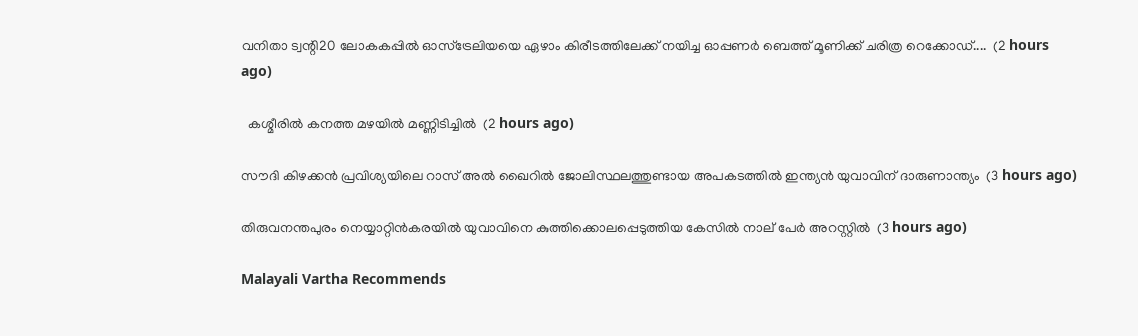വനിതാ ട്വന്റി20 ലോകകപ്പിൽ ഓസ്‌ട്രേലിയയെ ഏഴാം കിരീടത്തിലേക്ക് നയിച്ച ഓപ്പണർ ബെത്ത് മൂണിക്ക് ചരിത്ര റെക്കോഡ്....  (2 hours ago)

  കശ്മീരിൽ കനത്ത മഴയിൽ മണ്ണിടിച്ചിൽ  (2 hours ago)

സൗദി കിഴക്കൻ പ്രവിശ്യയിലെ റാസ് അൽ ഖൈറിൽ ജോലിസ്ഥലത്തുണ്ടായ അപകടത്തിൽ ഇന്ത്യൻ യുവാവിന് ദാരുണാന്ത്യം  (3 hours ago)

തിരുവനന്തപുരം നെയ്യാറ്റിൻകരയിൽ യുവാവിനെ കുത്തിക്കൊലപ്പെടുത്തിയ കേസിൽ നാല് പേർ അറസ്റ്റിൽ  (3 hours ago)

Malayali Vartha Recommends